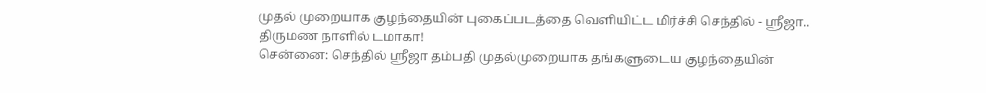முதல் முறையாக குழந்தையின் புகைப்படத்தை வெளியிட்ட மிர்ச்சி செந்தில் - ஸ்ரீஜா.. திருமண நாளில் டமாகா!
சென்னை: செந்தில் ஸ்ரீஜா தம்பதி முதல்முறையாக தங்களுடைய குழந்தையின்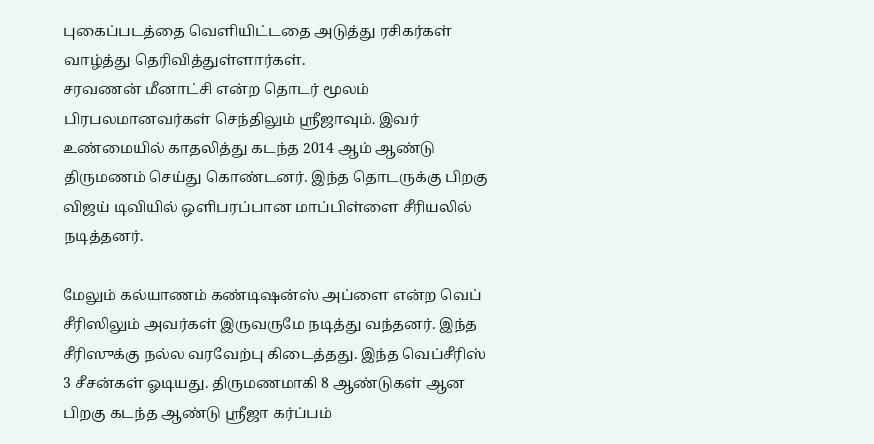புகைப்படத்தை வெளியிட்டதை அடுத்து ரசிகர்கள் வாழ்த்து தெரிவித்துள்ளார்கள்.
சரவணன் மீனாட்சி என்ற தொடர் மூலம் பிரபலமானவர்கள் செந்திலும் ஸ்ரீஜாவும். இவர் உண்மையில் காதலித்து கடந்த 2014 ஆம் ஆண்டு திருமணம் செய்து கொண்டனர். இந்த தொடருக்கு பிறகு விஜய் டிவியில் ஒளிபரப்பான மாப்பிள்ளை சீரியலில் நடித்தனர்.

மேலும் கல்யாணம் கண்டிஷன்ஸ் அப்ளை என்ற வெப் சீரிஸிலும் அவர்கள் இருவருமே நடித்து வந்தனர். இந்த சீரிஸுக்கு நல்ல வரவேற்பு கிடைத்தது. இந்த வெப்சீரிஸ் 3 சீசன்கள் ஓடியது. திருமணமாகி 8 ஆண்டுகள் ஆன பிறகு கடந்த ஆண்டு ஸ்ரீஜா கர்ப்பம்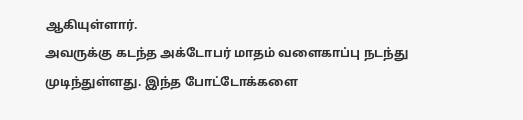ஆகியுள்ளார்.
அவருக்கு கடந்த அக்டோபர் மாதம் வளைகாப்பு நடந்து முடிந்துள்ளது. இந்த போட்டோக்களை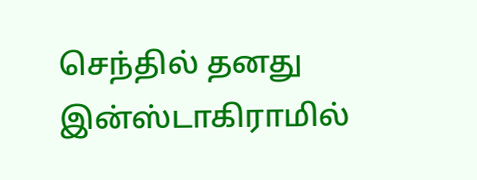செந்தில் தனது இன்ஸ்டாகிராமில்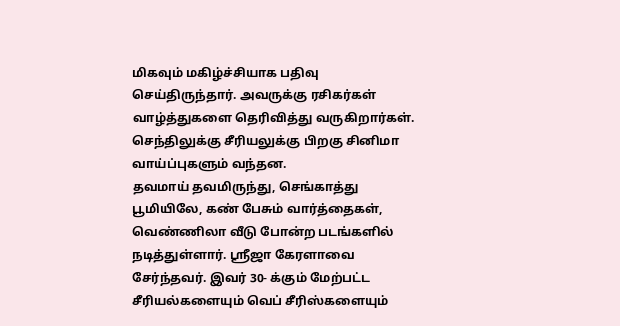மிகவும் மகிழ்ச்சியாக பதிவு செய்திருந்தார். அவருக்கு ரசிகர்கள் வாழ்த்துகளை தெரிவித்து வருகிறார்கள். செந்திலுக்கு சீரியலுக்கு பிறகு சினிமா வாய்ப்புகளும் வந்தன.
தவமாய் தவமிருந்து, செங்காத்து பூமியிலே, கண் பேசும் வார்த்தைகள், வெண்ணிலா வீடு போன்ற படங்களில் நடித்துள்ளார். ஸ்ரீஜா கேரளாவை சேர்ந்தவர். இவர் 30- க்கும் மேற்பட்ட சீரியல்களையும் வெப் சீரிஸ்களையும்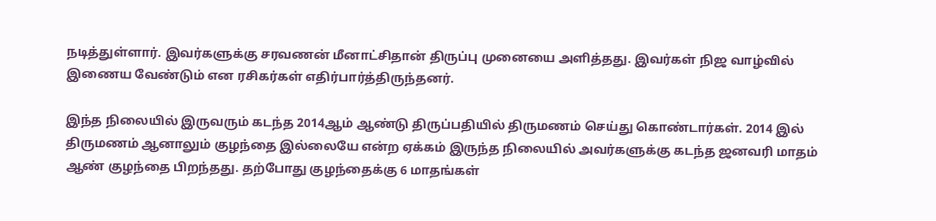நடித்துள்ளார். இவர்களுக்கு சரவணன் மீனாட்சிதான் திருப்பு முனையை அளித்தது. இவர்கள் நிஜ வாழ்வில் இணைய வேண்டும் என ரசிகர்கள் எதிர்பார்த்திருந்தனர்.

இந்த நிலையில் இருவரும் கடந்த 2014ஆம் ஆண்டு திருப்பதியில் திருமணம் செய்து கொண்டார்கள். 2014 இல் திருமணம் ஆனாலும் குழந்தை இல்லையே என்ற ஏக்கம் இருந்த நிலையில் அவர்களுக்கு கடந்த ஜனவரி மாதம் ஆண் குழந்தை பிறந்தது. தற்போது குழந்தைக்கு 6 மாதங்கள்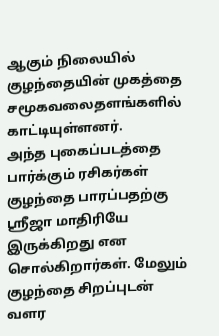ஆகும் நிலையில் குழந்தையின் முகத்தை சமூகவலைதளங்களில் காட்டியுள்ளனர்.
அந்த புகைப்படத்தை பார்க்கும் ரசிகர்கள் குழந்தை பாரப்பதற்கு ஸ்ரீஜா மாதிரியே இருக்கிறது என சொல்கிறார்கள். மேலும் குழந்தை சிறப்புடன் வளர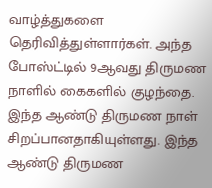வாழ்த்துகளை தெரிவித்துள்ளார்கள். அந்த போஸ்ட்டில் 9ஆவது திருமண நாளில் கைகளில் குழந்தை. இந்த ஆண்டு திருமண நாள் சிறப்பானதாகியுள்ளது. இந்த ஆண்டு திருமண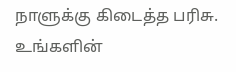நாளுக்கு கிடைத்த பரிசு. உங்களின்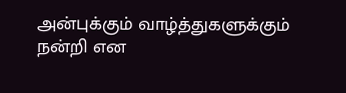அன்புக்கும் வாழ்த்துகளுக்கும் நன்றி என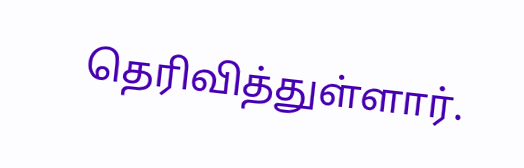தெரிவித்துள்ளார்.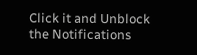Click it and Unblock the Notifications